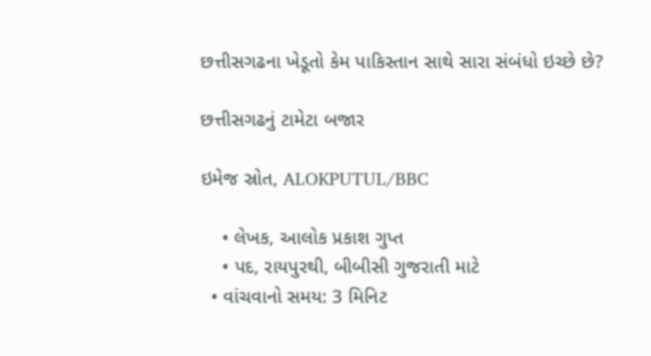છત્તીસગઢના ખેડૂતો કેમ પાકિસ્તાન સાથે સારા સંબંધો ઇચ્છે છે?

છત્તીસગઢનું ટામેટા બજાર

ઇમેજ સ્રોત, ALOKPUTUL/BBC

    • લેખક, આલોક પ્રકાશ ગુપ્ત
    • પદ, રાયપુરથી, બીબીસી ગુજરાતી માટે
  • વાંચવાનો સમય: 3 મિનિટ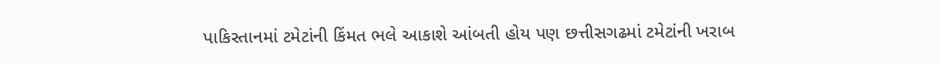પાકિસ્તાનમાં ટમેટાંની કિંમત ભલે આકાશે આંબતી હોય પણ છત્તીસગઢમાં ટમેટાંની ખરાબ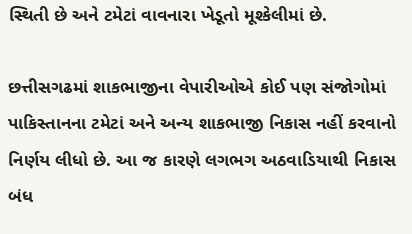સ્થિતી છે અને ટમેટાં વાવનારા ખેડૂતો મૂશ્કેલીમાં છે.

છત્તીસગઢમાં શાકભાજીના વેપારીઓએ કોઈ પણ સંજોગોમાં પાકિસ્તાનના ટમેટાં અને અન્ય શાકભાજી નિકાસ નહીં કરવાનો નિર્ણય લીધો છે. આ જ કારણે લગભગ અઠવાડિયાથી નિકાસ બંધ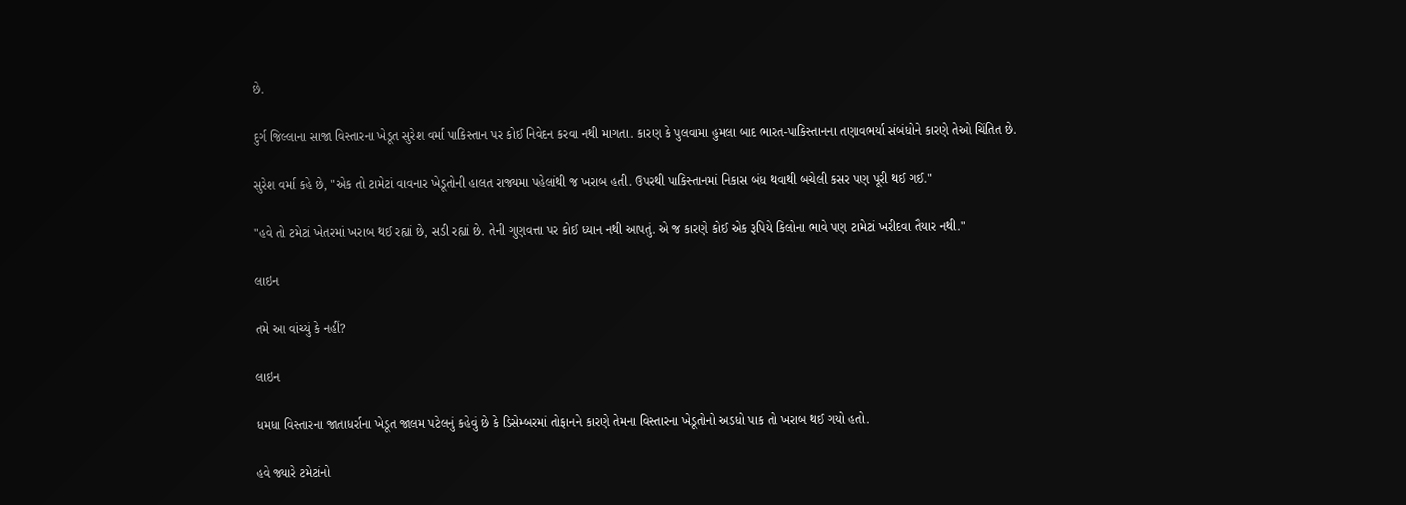છે.

દુર્ગ જિલ્લાના સાજા વિસ્તારના ખેડૂત સુરેશ વર્મા પાકિસ્તાન પર કોઈ નિવેદન કરવા નથી માગતા. કારણ કે પુલવામા હુમલા બાદ ભારત-પાકિસ્તાનના તણાવભર્યા સંબંધોને કારણે તેઓ ચિંતિત છે.

સુરેશ વર્મા કહે છે, "એક તો ટામેટાં વાવનાર ખેડૂતોની હાલત રાજ્યમા પહેલાંથી જ ખરાબ હતી. ઉપરથી પાકિસ્તાનમાં નિકાસ બંધ થવાથી બચેલી કસર પણ પૂરી થઈ ગઈ."

"હવે તો ટમેટાં ખેતરમાં ખરાબ થઈ રહ્યાં છે, સડી રહ્યાં છે. તેની ગુણવત્તા પર કોઈ ધ્યાન નથી આપતું. એ જ કારણે કોઈ એક રૂપિયે કિલોના ભાવે પણ ટામેટાં ખરીદવા તૈયાર નથી."

લાઇન

તમે આ વાંચ્યું કે નહીં?

લાઇન

ધમધા વિસ્તારના જાતાધર્રાના ખેડૂત જાલમ પટેલનું કહેવું છે કે ડિસેમ્બરમાં તોફાનને કારણે તેમના વિસ્તારના ખેડૂતોનો અડધો પાક તો ખરાબ થઈ ગયો હતો.

હવે જ્યારે ટમેટાંનો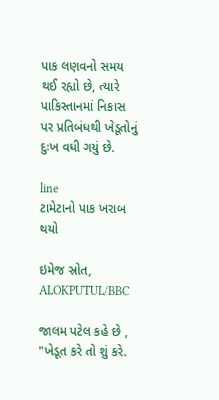પાક લણવનો સમય થઈ રહ્યો છે, ત્યારે પાકિસ્તાનમાં નિકાસ પર પ્રતિબંધથી ખેડૂતોનું દુઃખ વધી ગયું છે.

line
ટામેટાનો પાક ખરાબ થયો

ઇમેજ સ્રોત, ALOKPUTUL/BBC

જાલમ પટેલ કહે છે , "ખેડૂત કરે તો શું કરે.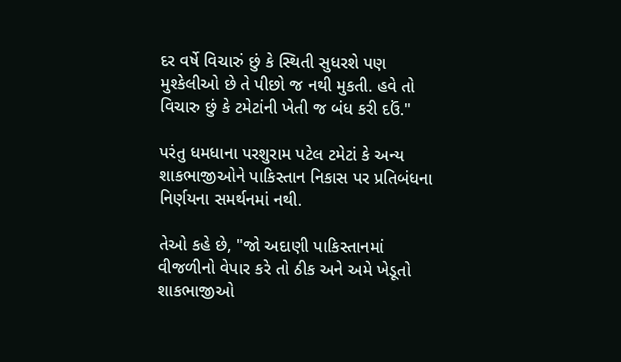દર વર્ષે વિચારું છું કે સ્થિતી સુધરશે પણ મુશ્કેલીઓ છે તે પીછો જ નથી મુકતી. હવે તો વિચારુ છું કે ટમેટાંની ખેતી જ બંધ કરી દઉં."

પરંતુ ધમધાના પરશુરામ પટેલ ટમેટાં કે અન્ય શાકભાજીઓને પાકિસ્તાન નિકાસ પર પ્રતિબંધના નિર્ણયના સમર્થનમાં નથી.

તેઓ કહે છે, "જો અદાણી પાકિસ્તાનમાં વીજળીનો વેપાર કરે તો ઠીક અને અમે ખેડૂતો શાકભાજીઓ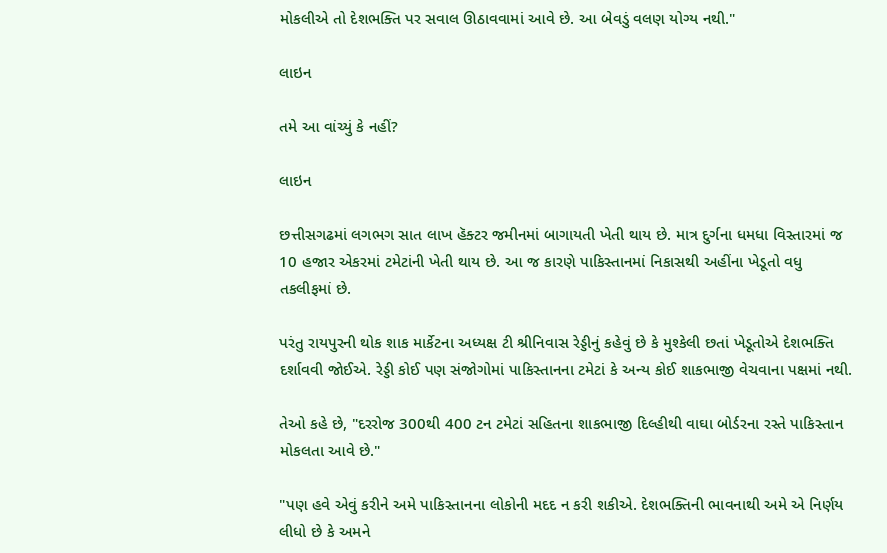મોકલીએ તો દેશભક્તિ પર સવાલ ઊઠાવવામાં આવે છે. આ બેવડું વલણ યોગ્ય નથી."

લાઇન

તમે આ વાંચ્યું કે નહીં?

લાઇન

છત્તીસગઢમાં લગભગ સાત લાખ હૅક્ટર જમીનમાં બાગાયતી ખેતી થાય છે. માત્ર દુર્ગના ધમધા વિસ્તારમાં જ 10 હજાર એકરમાં ટમેટાંની ખેતી થાય છે. આ જ કારણે પાકિસ્તાનમાં નિકાસથી અહીંના ખેડૂતો વધુ તકલીફમાં છે.

પરંતુ રાયપુરની થોક શાક માર્કેટના અધ્યક્ષ ટી શ્રીનિવાસ રેડ્ડીનું કહેવું છે કે મુશ્કેલી છતાં ખેડૂતોએ દેશભક્તિ દર્શાવવી જોઈએ. રેડ્ડી કોઈ પણ સંજોગોમાં પાકિસ્તાનના ટમેટાં કે અન્ય કોઈ શાકભાજી વેચવાના પક્ષમાં નથી.

તેઓ કહે છે, "દરરોજ 300થી 400 ટન ટમેટાં સહિતના શાકભાજી દિલ્હીથી વાઘા બોર્ડરના રસ્તે પાકિસ્તાન મોકલતા આવે છે."

"પણ હવે એવું કરીને અમે પાકિસ્તાનના લોકોની મદદ ન કરી શકીએ. દેશભક્તિની ભાવનાથી અમે એ નિર્ણય લીધો છે કે અમને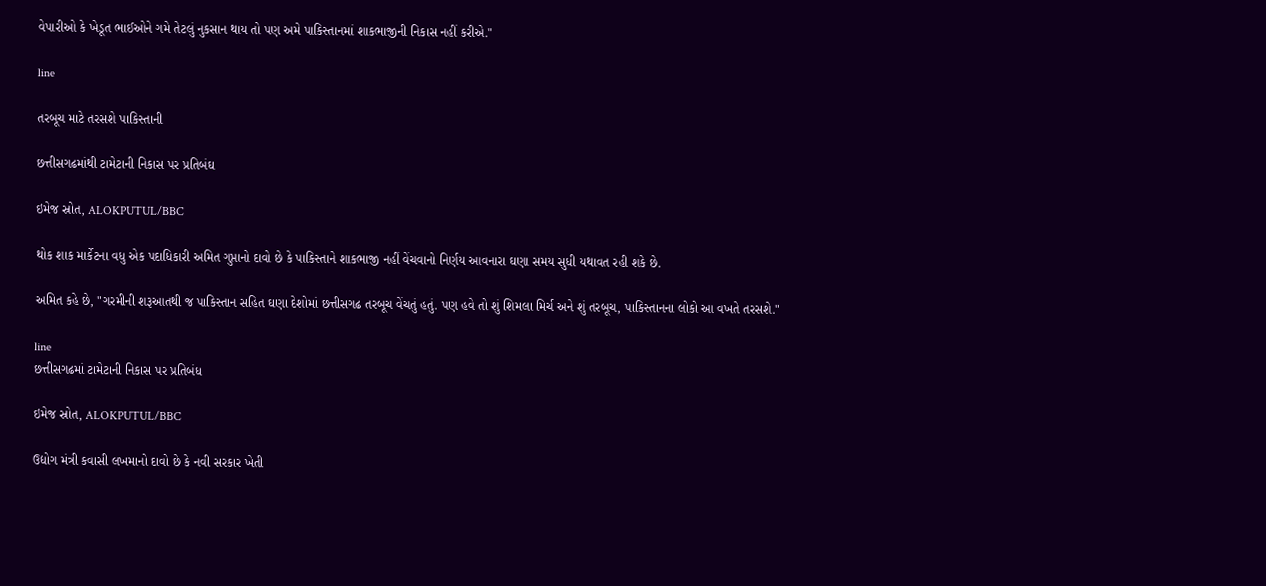વેપારીઓ કે ખેડૂત ભાઈઓને ગમે તેટલું નુકસાન થાય તો પણ અમે પાકિસ્તાનમાં શાકભાજીની નિકાસ નહીં કરીએ."

line

તરબૂચ માટે તરસશે પાકિસ્તાની

છત્તીસગઢમાંથી ટામેટાની નિકાસ પર પ્રતિબંઘ

ઇમેજ સ્રોત, ALOKPUTUL/BBC

થોક શાક માર્કેટના વધુ એક પદાધિકારી અમિત ગુપ્તાનો દાવો છે કે પાકિસ્તાને શાકભાજી નહીં વેંચવાનો નિર્ણય આવનારા ઘણા સમય સુધી યથાવત રહી શકે છે.

અમિત કહે છે, "ગરમીની શરૂઆતથી જ પાકિસ્તાન સહિત ઘણા દેશોમાં છત્તીસગઢ તરબૂચ વેંચતું હતું. પણ હવે તો શું શિમલા મિર્ચ અને શું તરબૂચ, પાકિસ્તાનના લોકો આ વખતે તરસશે."

line
છત્તીસગઢમાં ટામેટાની નિકાસ પર પ્રતિબંધ

ઇમેજ સ્રોત, ALOKPUTUL/BBC

ઉદ્યોગ મંત્રી કવાસી લખમાનો દાવો છે કે નવી સરકાર ખેતી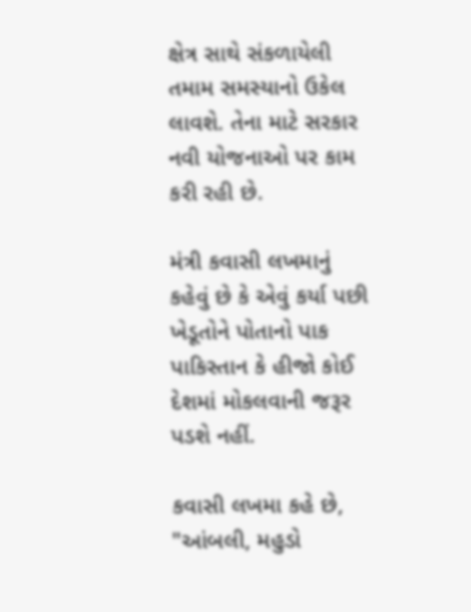ક્ષેત્ર સાથે સંકળાયેલી તમામ સમસ્યાનો ઉકેલ લાવશે. તેના માટે સરકાર નવી યોજનાઓ પર કામ કરી રહી છે.

મંત્રી કવાસી લખમાનું કહેવું છે કે એવું કર્યા પછી ખેડૂતોને પોતાનો પાક પાકિસ્તાન કે હીજો કોઈ દેશમાં મોકલવાની જરૂર પડશે નહીં.

કવાસી લખમા કહે છે, "આંબલી, મહુડો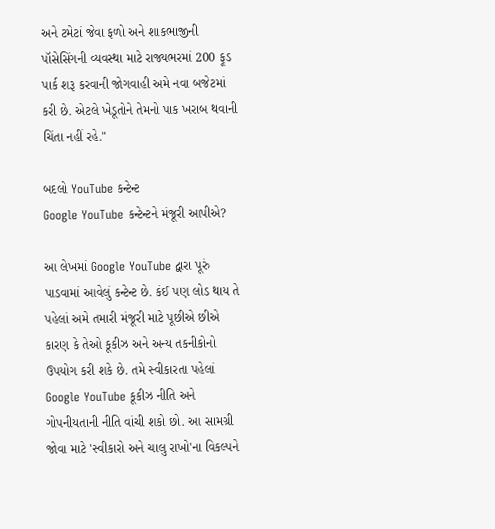અને ટમેટાં જેવા ફળો અને શાકભાજીની પૉસેસિંગની વ્યવસ્થા માટે રાજ્યભરમાં 200 ફૂડ પાર્ક શરૂ કરવાની જોગવાહી અમે નવા બજેટમાં કરી છે. એટલે ખેડૂતોને તેમનો પાક ખરાબ થવાની ચિંતા નહીં રહે."

બદલો YouTube કન્ટેન્ટ
Google YouTube કન્ટેન્ટને મંજૂરી આપીએ?

આ લેખમાં Google YouTube દ્વારા પૂરું પાડવામાં આવેલું કન્ટેન્ટ છે. કંઈ પણ લોડ થાય તે પહેલાં અમે તમારી મંજૂરી માટે પૂછીએ છીએ કારણ કે તેઓ કૂકીઝ અને અન્ય તકનીકોનો ઉપયોગ કરી શકે છે. તમે સ્વીકારતા પહેલાં Google YouTube કૂકીઝ નીતિ અને ગોપનીયતાની નીતિ વાંચી શકો છો. આ સામગ્રી જોવા માટે 'સ્વીકારો અને ચાલુ રાખો'ના વિકલ્પને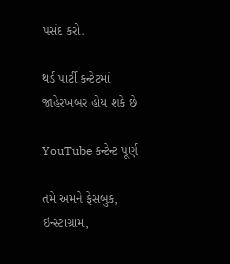પસંદ કરો.

થર્ડ પાર્ટી કન્ટેટમાં જાહેરખબર હોય શકે છે

YouTube કન્ટેન્ટ પૂર્ણ

તમે અમને ફેસબુક, ઇન્સ્ટાગ્રામ,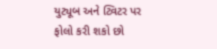યુટ્યૂબ અને ટ્વિટર પર ફોલો કરી શકો છો